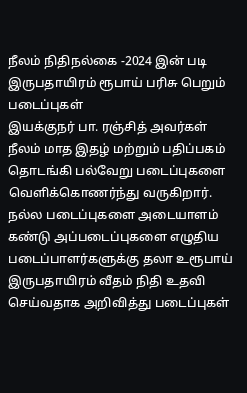நீலம் நிதிநல்கை -2024 இன் படி இருபதாயிரம் ரூபாய் பரிசு பெறும் படைப்புகள்
இயக்குநர் பா. ரஞ்சித் அவர்கள் நீலம் மாத இதழ் மற்றும் பதிப்பகம் தொடங்கி பல்வேறு படைப்புகளை வெளிக்கொணர்ந்து வருகிறார். நல்ல படைப்புகளை அடையாளம் கண்டு அப்படைப்புகளை எழுதிய படைப்பாளர்களுக்கு தலா உரூபாய் இருபதாயிரம் வீதம் நிதி உதவி செய்வதாக அறிவித்து படைப்புகள்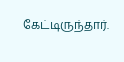கேட்டிருந்தார்.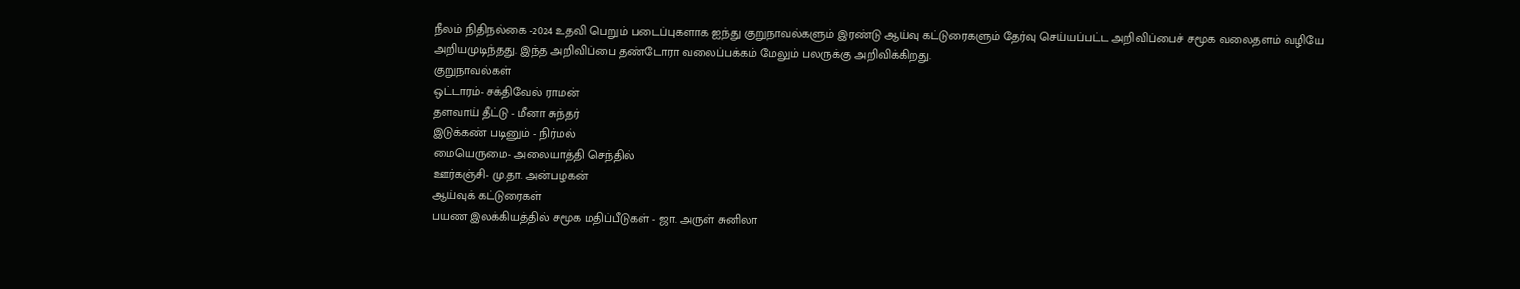நீலம் நிதிநல்கை -2024 உதவி பெறும் படைப்புகளாக ஐந்து குறுநாவல்களும் இரண்டு ஆய்வு கட்டுரைகளும் தேர்வு செய்யப்பட்ட அறிவிப்பைச் சமூக வலைதளம் வழியே அறியமுடிந்தது. இந்த அறிவிப்பை தண்டோரா வலைப்பக்கம் மேலும் பலருக்கு அறிவிக்கிறது.
குறுநாவல்கள்
ஒட்டாரம்- சக்திவேல் ராமன்
தளவாய் தீட்டு - மீனா சுந்தர்
இடுக்கண் படினும் - நிர்மல்
மையெருமை- அலையாத்தி செந்தில்
ஊர்கஞ்சி- மு.தா. அன்பழகன்
ஆய்வுக் கட்டுரைகள்
பயண இலக்கியத்தில் சமூக மதிப்பீடுகள் - ஜா. அருள் சுனிலா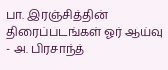பா. இரஞ்சித்தின் திரைப்படங்கள் ஓர் ஆய்வு - அ. பிரசாந்த்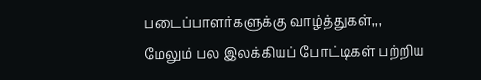படைப்பாளர்களுக்கு வாழ்த்துகள்,,,
மேலும் பல இலக்கியப் போட்டிகள் பற்றிய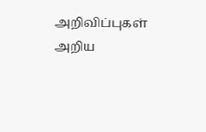அறிவிப்புகள் அறிய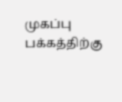முகப்பு பக்கத்திற்கு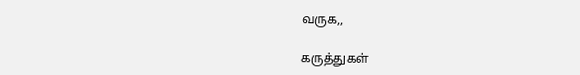வருக,,

கருத்துகள்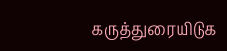கருத்துரையிடுக